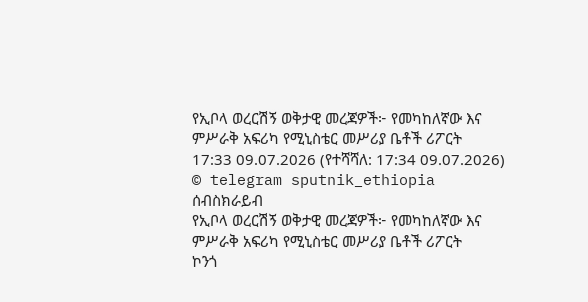የኢቦላ ወረርሽኝ ወቅታዊ መረጃዎች፦ የመካከለኛው እና ምሥራቅ አፍሪካ የሚኒስቴር መሥሪያ ቤቶች ሪፖርት
17:33 09.07.2026 (የተሻሻለ: 17:34 09.07.2026)
© telegram sputnik_ethiopia
ሰብስክራይብ
የኢቦላ ወረርሽኝ ወቅታዊ መረጃዎች፦ የመካከለኛው እና ምሥራቅ አፍሪካ የሚኒስቴር መሥሪያ ቤቶች ሪፖርት
ኮንጎ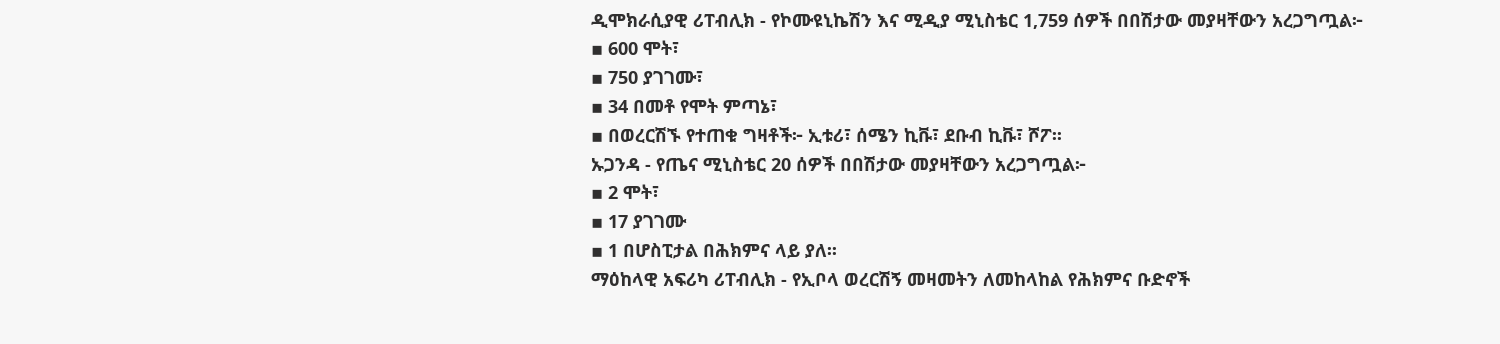ዲሞክራሲያዊ ሪፐብሊክ - የኮሙዩኒኬሽን እና ሚዲያ ሚኒስቴር 1,759 ሰዎች በበሽታው መያዛቸውን አረጋግጧል፦
▪ 600 ሞት፣
▪ 750 ያገገሙ፣
▪ 34 በመቶ የሞት ምጣኔ፣
▪ በወረርሽኙ የተጠቁ ግዛቶች፦ ኢቱሪ፣ ሰሜን ኪቩ፣ ደቡብ ኪቩ፣ ሾፖ፡፡
ኡጋንዳ - የጤና ሚኒስቴር 20 ሰዎች በበሽታው መያዛቸውን አረጋግጧል፦
▪ 2 ሞት፣
▪ 17 ያገገሙ
▪ 1 በሆስፒታል በሕክምና ላይ ያለ፡፡
ማዕከላዊ አፍሪካ ሪፐብሊክ - የኢቦላ ወረርሽኝ መዛመትን ለመከላከል የሕክምና ቡድኖች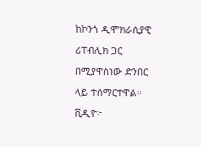ከኮንጎ ዲሞክራሲያዊ ሪፐብሊክ ጋር በሚያዋስነው ድንበር ላይ ተሰማርተዋል።
ቪዲዮ፦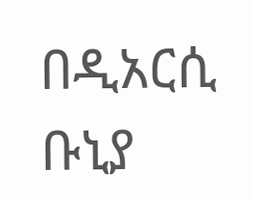በዲአርሲ ቡኒያ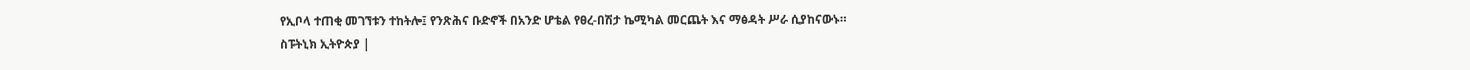የኢቦላ ተጠቂ መገኘቱን ተከትሎ፤ የንጽሕና ቡድኖች በአንድ ሆቴል የፀረ-በሽታ ኬሚካል መርጨት እና ማፅዳት ሥራ ሲያከናውኑ።
ስፑትኒክ ኢትዮጵያ |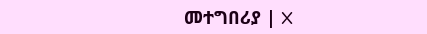መተግበሪያ | X